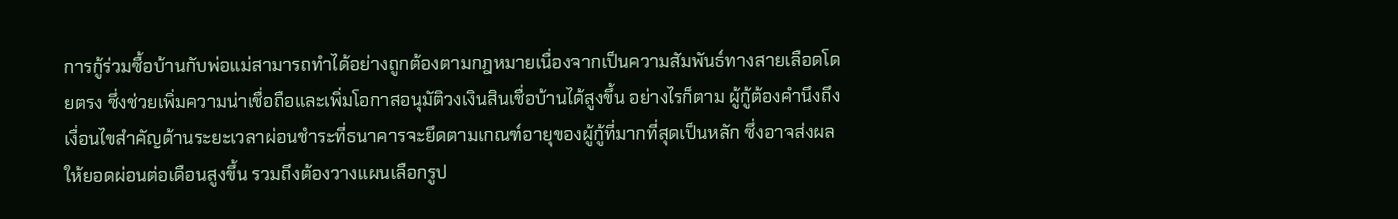การกู้ร่วมซื้อบ้านกับพ่อแม่สามารถทำได้อย่างถูกต้องตามกฎหมายเนื่องจากเป็นความสัมพันธ์ทางสายเลือดโดยตรง ซึ่งช่วยเพิ่มความน่าเชื่อถือและเพิ่มโอกาสอนุมัติวงเงินสินเชื่อบ้านได้สูงขึ้น อย่างไรก็ตาม ผู้กู้ต้องคำนึงถึงเงื่อนไขสำคัญด้านระยะเวลาผ่อนชำระที่ธนาคารจะยึดตามเกณฑ์อายุของผู้กู้ที่มากที่สุดเป็นหลัก ซึ่งอาจส่งผลให้ยอดผ่อนต่อเดือนสูงขึ้น รวมถึงต้องวางแผนเลือกรูป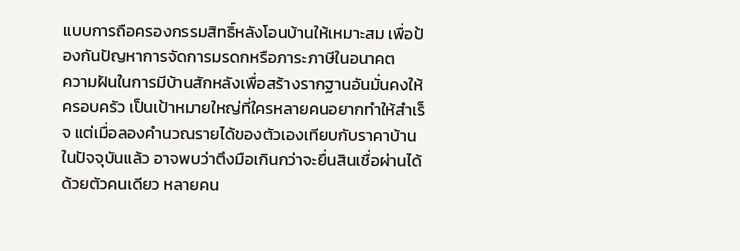แบบการถือครองกรรมสิทธิ์หลังโอนบ้านให้เหมาะสม เพื่อป้องกันปัญหาการจัดการมรดกหรือภาระภาษีในอนาคต
ความฝันในการมีบ้านสักหลังเพื่อสร้างรากฐานอันมั่นคงให้ครอบครัว เป็นเป้าหมายใหญ่ที่ใครหลายคนอยากทำให้สำเร็จ แต่เมื่อลองคำนวณรายได้ของตัวเองเทียบกับราคาบ้านในปัจจุบันแล้ว อาจพบว่าตึงมือเกินกว่าจะยื่นสินเชื่อผ่านได้ด้วยตัวคนเดียว หลายคน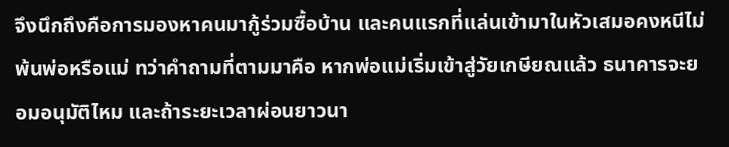จึงนึกถึงคือการมองหาคนมากู้ร่วมซื้อบ้าน และคนแรกที่แล่นเข้ามาในหัวเสมอคงหนีไม่พ้นพ่อหรือแม่ ทว่าคำถามที่ตามมาคือ หากพ่อแม่เริ่มเข้าสู่วัยเกษียณแล้ว ธนาคารจะยอมอนุมัติไหม และถ้าระยะเวลาผ่อนยาวนา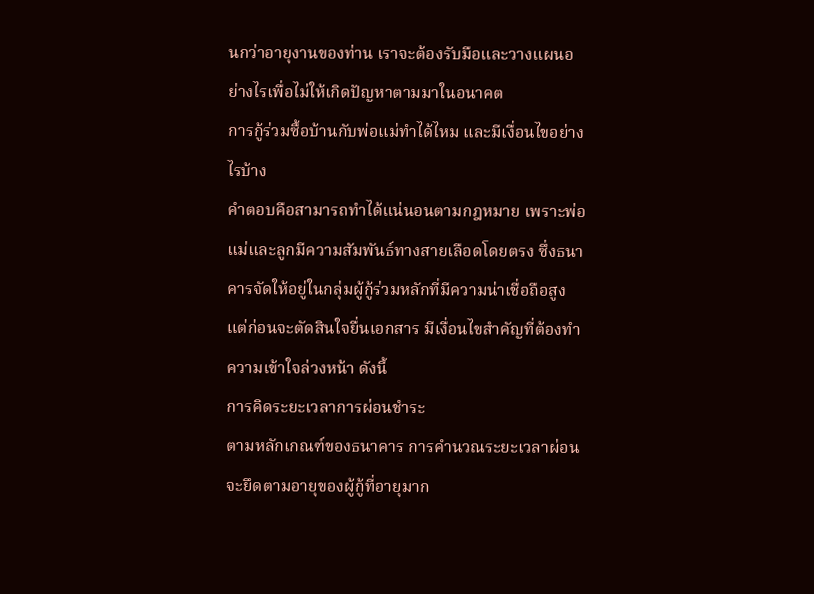นกว่าอายุงานของท่าน เราจะต้องรับมือและวางแผนอย่างไรเพื่อไม่ให้เกิดปัญหาตามมาในอนาคต
การกู้ร่วมซื้อบ้านกับพ่อแม่ทำได้ไหม และมีเงื่อนไขอย่างไรบ้าง
คำตอบคือสามารถทำได้แน่นอนตามกฎหมาย เพราะพ่อแม่และลูกมีความสัมพันธ์ทางสายเลือดโดยตรง ซึ่งธนาคารจัดให้อยู่ในกลุ่มผู้กู้ร่วมหลักที่มีความน่าเชื่อถือสูง แต่ก่อนจะตัดสินใจยื่นเอกสาร มีเงื่อนไขสำคัญที่ต้องทำความเข้าใจล่วงหน้า ดังนี้
การคิดระยะเวลาการผ่อนชำระ
ตามหลักเกณฑ์ของธนาคาร การคำนวณระยะเวลาผ่อนจะยึดตามอายุของผู้กู้ที่อายุมาก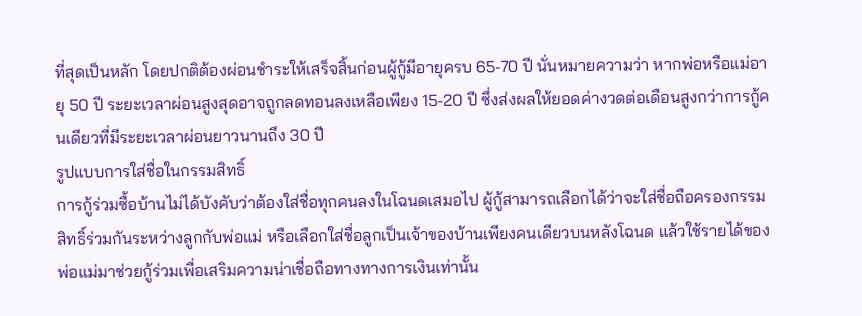ที่สุดเป็นหลัก โดยปกติต้องผ่อนชำระให้เสร็จสิ้นก่อนผู้กู้มีอายุครบ 65-70 ปี นั่นหมายความว่า หากพ่อหรือแม่อายุ 50 ปี ระยะเวลาผ่อนสูงสุดอาจถูกลดทอนลงเหลือเพียง 15-20 ปี ซึ่งส่งผลให้ยอดค่างวดต่อเดือนสูงกว่าการกู้คนเดียวที่มีระยะเวลาผ่อนยาวนานถึง 30 ปี
รูปแบบการใส่ชื่อในกรรมสิทธิ์
การกู้ร่วมซื้อบ้านไม่ได้บังคับว่าต้องใส่ชื่อทุกคนลงในโฉนดเสมอไป ผู้กู้สามารถเลือกได้ว่าจะใส่ชื่อถือครองกรรมสิทธิ์ร่วมกันระหว่างลูกกับพ่อแม่ หรือเลือกใส่ชื่อลูกเป็นเจ้าของบ้านเพียงคนเดียวบนหลังโฉนด แล้วใช้รายได้ของพ่อแม่มาช่วยกู้ร่วมเพื่อเสริมความน่าเชื่อถือทางทางการเงินเท่านั้น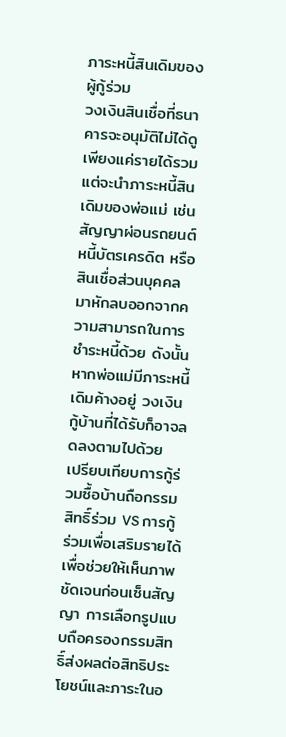ภาระหนี้สินเดิมของผู้กู้ร่วม
วงเงินสินเชื่อที่ธนาคารจะอนุมัติไม่ได้ดูเพียงแค่รายได้รวม แต่จะนำภาระหนี้สินเดิมของพ่อแม่ เช่น สัญญาผ่อนรถยนต์ หนี้บัตรเครดิต หรือสินเชื่อส่วนบุคคล มาหักลบออกจากความสามารถในการชำระหนี้ด้วย ดังนั้นหากพ่อแม่มีภาระหนี้เดิมค้างอยู่ วงเงินกู้บ้านที่ได้รับก็อาจลดลงตามไปด้วย
เปรียบเทียบการกู้ร่วมซื้อบ้านถือกรรมสิทธิ์ร่วม VS การกู้ร่วมเพื่อเสริมรายได้
เพื่อช่วยให้เห็นภาพชัดเจนก่อนเซ็นสัญญา การเลือกรูปแบบถือครองกรรมสิทธิ์ส่งผลต่อสิทธิประโยชน์และภาระในอ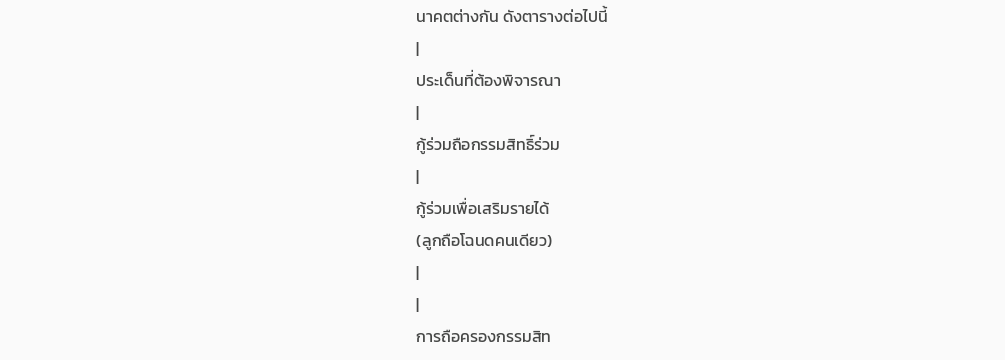นาคตต่างกัน ดังตารางต่อไปนี้
|
ประเด็นที่ต้องพิจารณา
|
กู้ร่วมถือกรรมสิทธิ์ร่วม
|
กู้ร่วมเพื่อเสริมรายได้
(ลูกถือโฉนดคนเดียว)
|
|
การถือครองกรรมสิท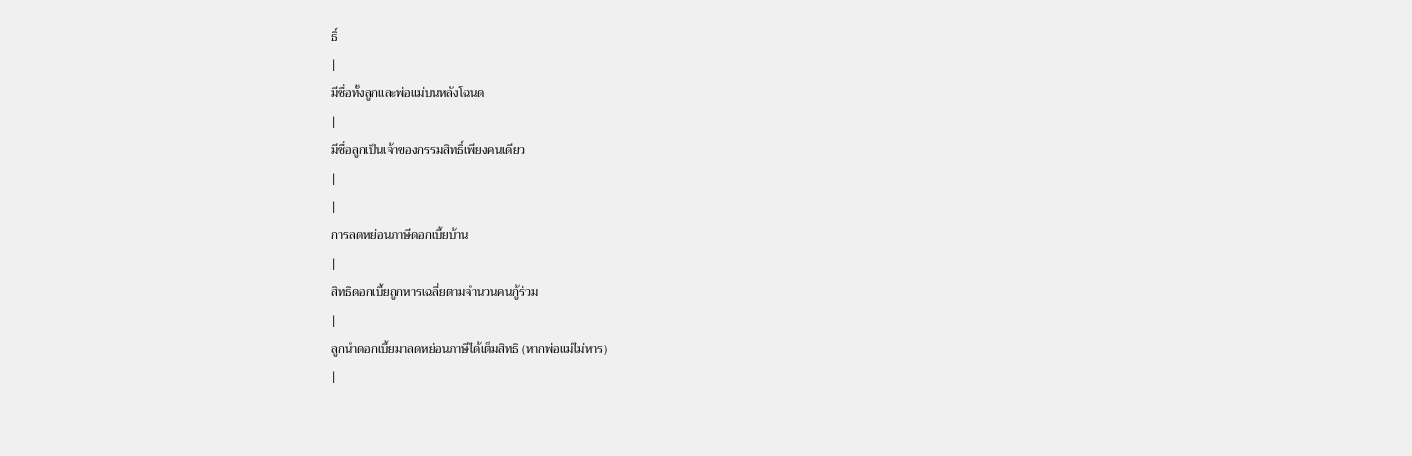ธิ์
|
มีชื่อทั้งลูกและพ่อแม่บนหลังโฉนด
|
มีชื่อลูกเป็นเจ้าของกรรมสิทธิ์เพียงคนเดียว
|
|
การลดหย่อนภาษีดอกเบี้ยบ้าน
|
สิทธิดอกเบี้ยถูกหารเฉลี่ยตามจำนวนคนกู้ร่วม
|
ลูกนำดอกเบี้ยมาลดหย่อนภาษีได้เต็มสิทธิ (หากพ่อแม่ไม่หาร)
|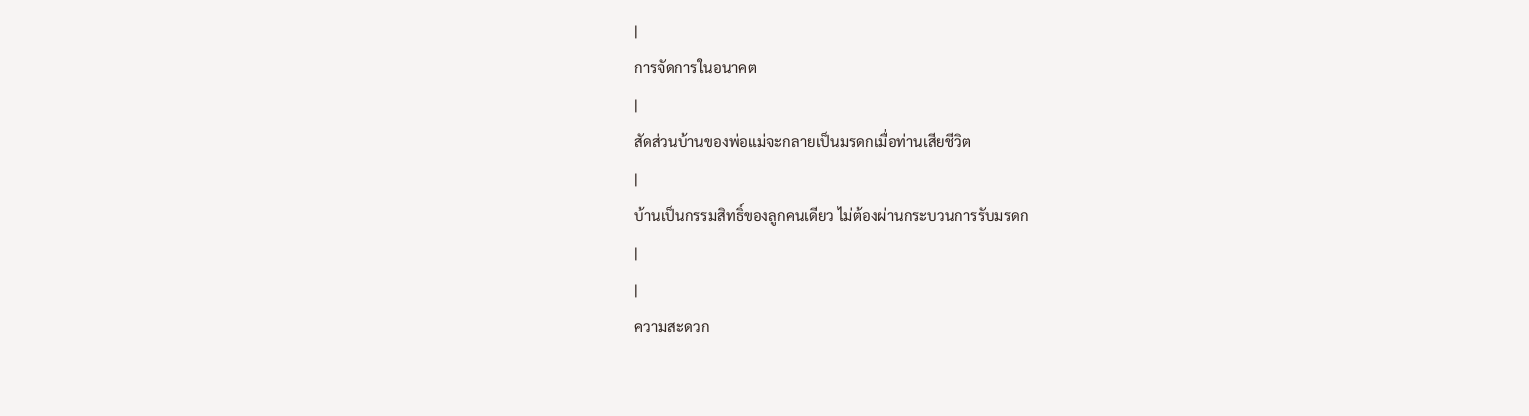|
การจัดการในอนาคต
|
สัดส่วนบ้านของพ่อแม่จะกลายเป็นมรดกเมื่อท่านเสียชีวิต
|
บ้านเป็นกรรมสิทธิ์ของลูกคนเดียว ไม่ต้องผ่านกระบวนการรับมรดก
|
|
ความสะดวก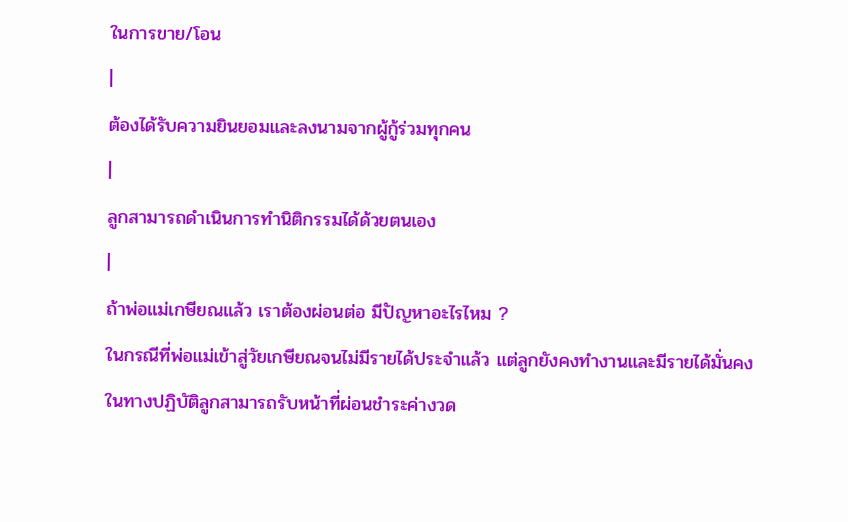ในการขาย/โอน
|
ต้องได้รับความยินยอมและลงนามจากผู้กู้ร่วมทุกคน
|
ลูกสามารถดำเนินการทำนิติกรรมได้ด้วยตนเอง
|
ถ้าพ่อแม่เกษียณแล้ว เราต้องผ่อนต่อ มีปัญหาอะไรไหม ?
ในกรณีที่พ่อแม่เข้าสู่วัยเกษียณจนไม่มีรายได้ประจำแล้ว แต่ลูกยังคงทำงานและมีรายได้มั่นคง ในทางปฏิบัติลูกสามารถรับหน้าที่ผ่อนชำระค่างวด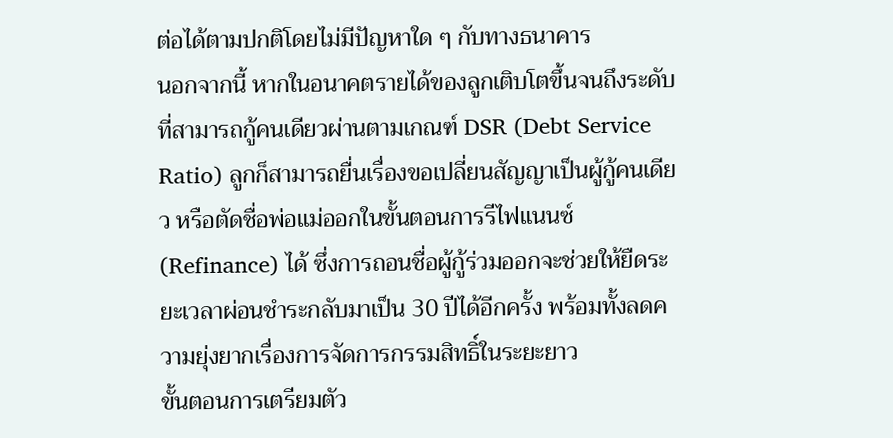ต่อได้ตามปกติโดยไม่มีปัญหาใด ๆ กับทางธนาคาร
นอกจากนี้ หากในอนาคตรายได้ของลูกเติบโตขึ้นจนถึงระดับที่สามารถกู้คนเดียวผ่านตามเกณฑ์ DSR (Debt Service Ratio) ลูกก็สามารถยื่นเรื่องขอเปลี่ยนสัญญาเป็นผู้กู้คนเดียว หรือตัดชื่อพ่อแม่ออกในขั้นตอนการรีไฟแนนซ์ (Refinance) ได้ ซึ่งการถอนชื่อผู้กู้ร่วมออกจะช่วยให้ยืดระยะเวลาผ่อนชำระกลับมาเป็น 30 ปีได้อีกครั้ง พร้อมทั้งลดความยุ่งยากเรื่องการจัดการกรรมสิทธิ์ในระยะยาว
ขั้นตอนการเตรียมตัว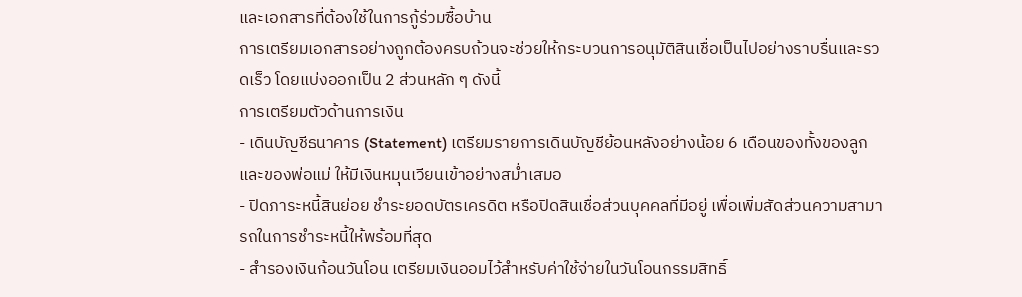และเอกสารที่ต้องใช้ในการกู้ร่วมซื้อบ้าน
การเตรียมเอกสารอย่างถูกต้องครบถ้วนจะช่วยให้กระบวนการอนุมัติสินเชื่อเป็นไปอย่างราบรื่นและรวดเร็ว โดยแบ่งออกเป็น 2 ส่วนหลัก ๆ ดังนี้
การเตรียมตัวด้านการเงิน
- เดินบัญชีธนาคาร (Statement) เตรียมรายการเดินบัญชีย้อนหลังอย่างน้อย 6 เดือนของทั้งของลูกและของพ่อแม่ ให้มีเงินหมุนเวียนเข้าอย่างสม่ำเสมอ
- ปิดภาระหนี้สินย่อย ชำระยอดบัตรเครดิต หรือปิดสินเชื่อส่วนบุคคลที่มีอยู่ เพื่อเพิ่มสัดส่วนความสามารถในการชำระหนี้ให้พร้อมที่สุด
- สำรองเงินก้อนวันโอน เตรียมเงินออมไว้สำหรับค่าใช้จ่ายในวันโอนกรรมสิทธิ์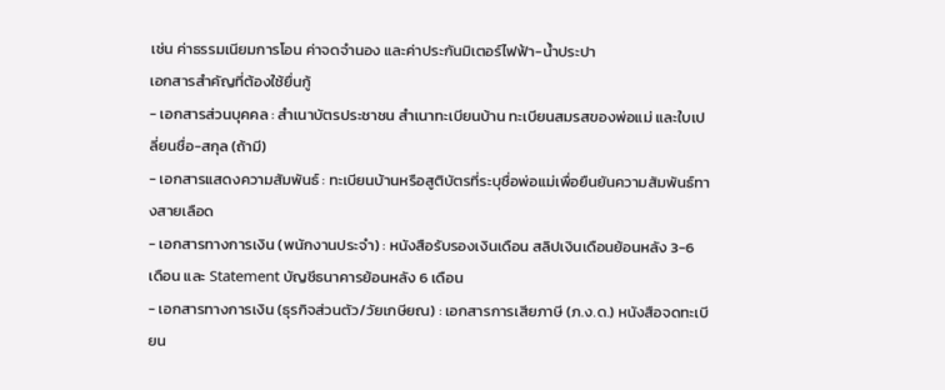เช่น ค่าธรรมเนียมการโอน ค่าจดจำนอง และค่าประกันมิเตอร์ไฟฟ้า-น้ำประปา
เอกสารสำคัญที่ต้องใช้ยื่นกู้
- เอกสารส่วนบุคคล : สำเนาบัตรประชาชน สำเนาทะเบียนบ้าน ทะเบียนสมรสของพ่อแม่ และใบเปลี่ยนชื่อ-สกุล (ถ้ามี)
- เอกสารแสดงความสัมพันธ์ : ทะเบียนบ้านหรือสูติบัตรที่ระบุชื่อพ่อแม่เพื่อยืนยันความสัมพันธ์ทางสายเลือด
- เอกสารทางการเงิน (พนักงานประจำ) : หนังสือรับรองเงินเดือน สลิปเงินเดือนย้อนหลัง 3-6 เดือน และ Statement บัญชีธนาคารย้อนหลัง 6 เดือน
- เอกสารทางการเงิน (ธุรกิจส่วนตัว/วัยเกษียณ) : เอกสารการเสียภาษี (ภ.ง.ด.) หนังสือจดทะเบียน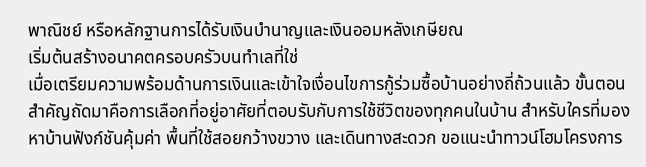พาณิชย์ หรือหลักฐานการได้รับเงินบำนาญและเงินออมหลังเกษียณ
เริ่มต้นสร้างอนาคตครอบครัวบนทำเลที่ใช่
เมื่อเตรียมความพร้อมด้านการเงินและเข้าใจเงื่อนไขการกู้ร่วมซื้อบ้านอย่างถี่ถ้วนแล้ว ขั้นตอนสำคัญถัดมาคือการเลือกที่อยู่อาศัยที่ตอบรับกับการใช้ชีวิตของทุกคนในบ้าน สำหรับใครที่มองหาบ้านฟังก์ชันคุ้มค่า พื้นที่ใช้สอยกว้างขวาง และเดินทางสะดวก ขอแนะนำทาวน์โฮมโครงการ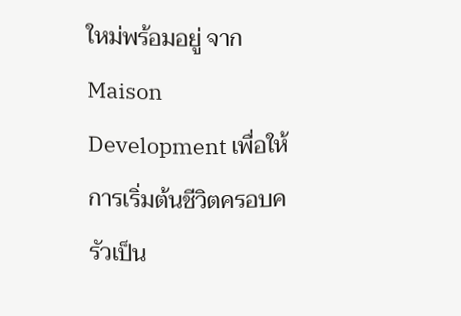ใหม่พร้อมอยู่ จาก Maison Development เพื่อให้การเริ่มต้นชีวิตครอบครัวเป็น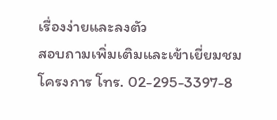เรื่องง่ายและลงตัว
สอบถามเพิ่มเติมและเข้าเยี่ยมชมโครงการ โทร. 02-295-3397-8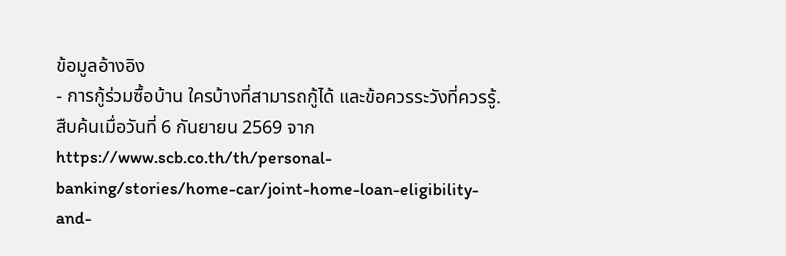ข้อมูลอ้างอิง
- การกู้ร่วมซื้อบ้าน ใครบ้างที่สามารถกู้ได้ และข้อควรระวังที่ควรรู้. สืบค้นเมื่อวันที่ 6 กันยายน 2569 จาก https://www.scb.co.th/th/personal-banking/stories/home-car/joint-home-loan-eligibility-and-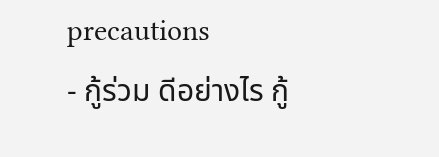precautions
- กู้ร่วม ดีอย่างไร กู้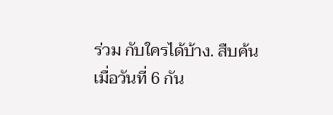ร่วม กับใครได้บ้าง. สืบค้นเมื่อวันที่ 6 กัน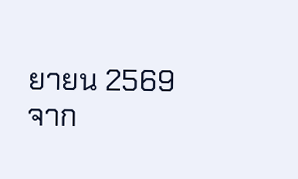ยายน 2569 จาก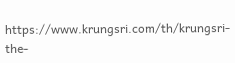https://www.krungsri.com/th/krungsri-the-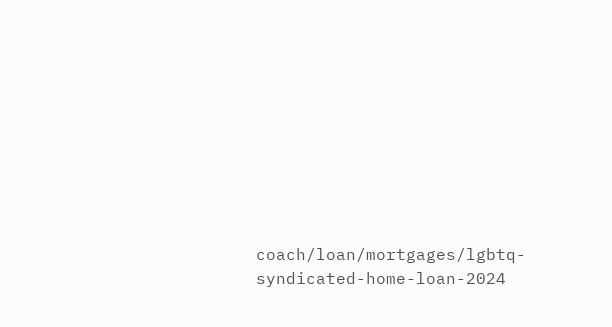coach/loan/mortgages/lgbtq-syndicated-home-loan-2024